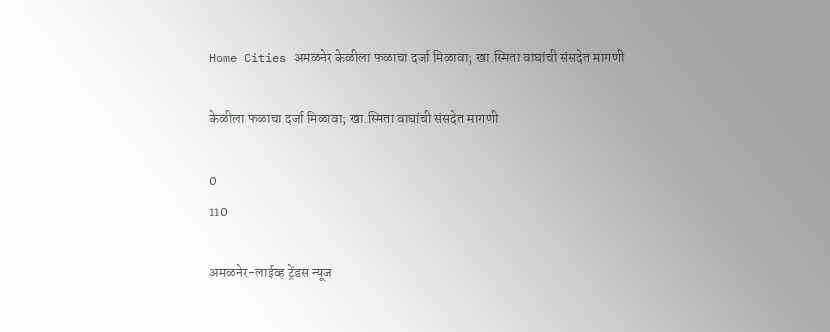Home Cities अमळनेर केळीला फळाचा दर्जा मिळावा; खा.स्मिता वाघांची संसदेत मागणी

केळीला फळाचा दर्जा मिळावा; खा.स्मिता वाघांची संसदेत मागणी

0
110

अमळनेर-लाईव्ह ट्रेंडस न्यूज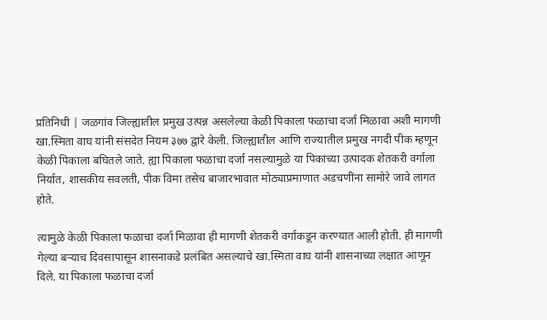प्रतिनिधी | जळगांव जिल्ह्यातील प्रमुख उत्पन्न असलेल्या केळी पिकाला फळाचा दर्जा मिळावा अशी मागणी खा.स्मिता वाघ यांनी संसदेत नियम ३७७ द्वारे केली. जिल्ह्यातील आणि राज्यातील प्रमुख नगदी पीक म्हणून केळी पिकाला बघितले जाते. ह्या पिकाला फळाचा दर्जा नसल्यामुळे या पिकांच्या उत्पादक शेतकरी वर्गाला निर्यात, शासकीय सवलती, पीक विमा तसेच बाजारभावात मोठ्याप्रमाणात अडचणींना सामोरे जावे लागत होते.

त्यामुळे केळी पिकाला फळाचा दर्जा मिळावा ही मागणी शेतकरी वर्गाकडून करण्यात आली होती. ही मागणी गेल्या बऱ्याच दिवसापासून शासनाकडे प्रलंबित असल्याचे खा.स्मिता वाघ यांनी शासनाच्या लक्षात आणून दिले. या पिकाला फळाचा दर्जा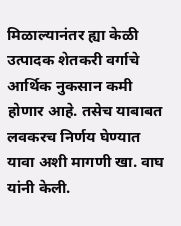मिळाल्यानंतर ह्या केळी उत्पादक शेतकरी वर्गाचे आर्थिक नुकसान कमी होणार आहे. तसेच याबाबत लवकरच निर्णय घेण्यात यावा अशी मागणी खा. वाघ यांनी केली.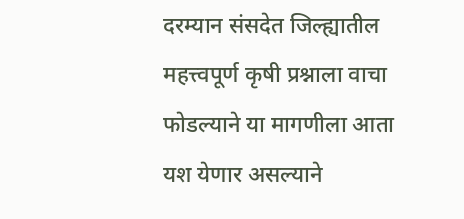दरम्यान संसदेत जिल्ह्यातील महत्त्वपूर्ण कृषी प्रश्नाला वाचा फोडल्याने या मागणीला आता यश येणार असल्याने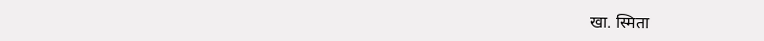खा. स्मिता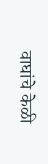वाघांचे केळी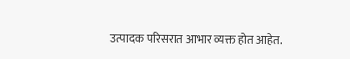उत्पादक परिसरात आभार व्यक्त होत आहेत.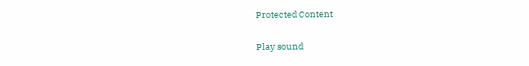Protected Content

Play sound